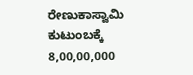ರೇಣುಕಾಸ್ವಾಮಿ ಕುಟುಂಬಕ್ಕೆ 8,00,00,000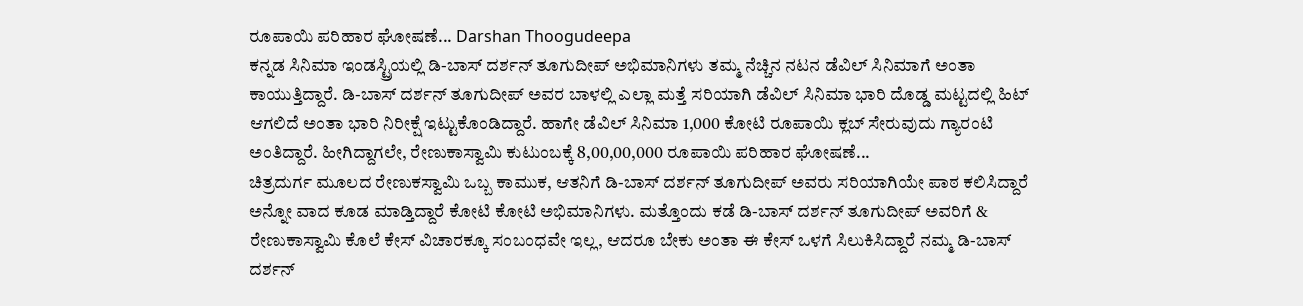ರೂಪಾಯಿ ಪರಿಹಾರ ಘೋಷಣೆ... Darshan Thoogudeepa
ಕನ್ನಡ ಸಿನಿಮಾ ಇಂಡಸ್ಟ್ರಿಯಲ್ಲಿ ಡಿ-ಬಾಸ್ ದರ್ಶನ್ ತೂಗುದೀಪ್ ಅಭಿಮಾನಿಗಳು ತಮ್ಮ ನೆಚ್ಚಿನ ನಟನ ಡೆವಿಲ್ ಸಿನಿಮಾಗೆ ಅಂತಾ ಕಾಯುತ್ತಿದ್ದಾರೆ. ಡಿ-ಬಾಸ್ ದರ್ಶನ್ ತೂಗುದೀಪ್ ಅವರ ಬಾಳಲ್ಲಿ ಎಲ್ಲಾ ಮತ್ತೆ ಸರಿಯಾಗಿ ಡೆವಿಲ್ ಸಿನಿಮಾ ಭಾರಿ ದೊಡ್ಡ ಮಟ್ಟದಲ್ಲಿ ಹಿಟ್ ಆಗಲಿದೆ ಅಂತಾ ಭಾರಿ ನಿರೀಕ್ಷೆ ಇಟ್ಟುಕೊಂಡಿದ್ದಾರೆ. ಹಾಗೇ ಡೆವಿಲ್ ಸಿನಿಮಾ 1,000 ಕೋಟಿ ರೂಪಾಯಿ ಕ್ಲಬ್ ಸೇರುವುದು ಗ್ಯಾರಂಟಿ ಅಂತಿದ್ದಾರೆ. ಹೀಗಿದ್ದಾಗಲೇ, ರೇಣುಕಾಸ್ವಾಮಿ ಕುಟುಂಬಕ್ಕೆ 8,00,00,000 ರೂಪಾಯಿ ಪರಿಹಾರ ಘೋಷಣೆ...
ಚಿತ್ರದುರ್ಗ ಮೂಲದ ರೇಣುಕಸ್ವಾಮಿ ಒಬ್ಬ ಕಾಮುಕ, ಆತನಿಗೆ ಡಿ-ಬಾಸ್ ದರ್ಶನ್ ತೂಗುದೀಪ್ ಅವರು ಸರಿಯಾಗಿಯೇ ಪಾಠ ಕಲಿಸಿದ್ದಾರೆ ಅನ್ನೋ ವಾದ ಕೂಡ ಮಾಡ್ತಿದ್ದಾರೆ ಕೋಟಿ ಕೋಟಿ ಅಭಿಮಾನಿಗಳು. ಮತ್ತೊಂದು ಕಡೆ ಡಿ-ಬಾಸ್ ದರ್ಶನ್ ತೂಗುದೀಪ್ ಅವರಿಗೆ & ರೇಣುಕಾಸ್ವಾಮಿ ಕೊಲೆ ಕೇಸ್ ವಿಚಾರಕ್ಕೂ ಸಂಬಂಧವೇ ಇಲ್ಲ, ಆದರೂ ಬೇಕು ಅಂತಾ ಈ ಕೇಸ್ ಒಳಗೆ ಸಿಲುಕಿಸಿದ್ದಾರೆ ನಮ್ಮ ಡಿ-ಬಾಸ್ ದರ್ಶನ್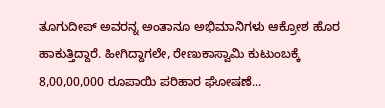ತೂಗುದೀಪ್ ಅವರನ್ನ ಅಂತಾನೂ ಅಭಿಮಾನಿಗಳು ಆಕ್ರೋಶ ಹೊರ ಹಾಕುತ್ತಿದ್ದಾರೆ. ಹೀಗಿದ್ದಾಗಲೇ, ರೇಣುಕಾಸ್ವಾಮಿ ಕುಟುಂಬಕ್ಕೆ 8,00,00,000 ರೂಪಾಯಿ ಪರಿಹಾರ ಘೋಷಣೆ...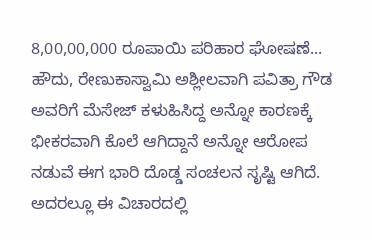8,00,00,000 ರೂಪಾಯಿ ಪರಿಹಾರ ಘೋಷಣೆ...
ಹೌದು, ರೇಣುಕಾಸ್ವಾಮಿ ಅಶ್ಲೀಲವಾಗಿ ಪವಿತ್ರಾ ಗೌಡ ಅವರಿಗೆ ಮೆಸೇಜ್ ಕಳುಹಿಸಿದ್ದ ಅನ್ನೋ ಕಾರಣಕ್ಕೆ ಭೀಕರವಾಗಿ ಕೊಲೆ ಆಗಿದ್ದಾನೆ ಅನ್ನೋ ಆರೋಪ ನಡುವೆ ಈಗ ಭಾರಿ ದೊಡ್ಡ ಸಂಚಲನ ಸೃಷ್ಟಿ ಆಗಿದೆ. ಅದರಲ್ಲೂ ಈ ವಿಚಾರದಲ್ಲಿ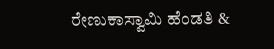ರೇಣುಕಾಸ್ವಾಮಿ ಹೆಂಡತಿ &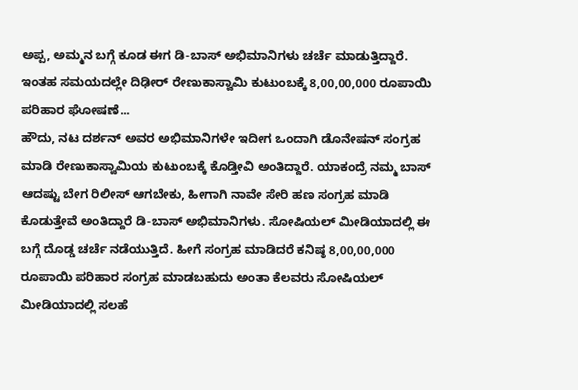ಅಪ್ಪ, ಅಮ್ಮನ ಬಗ್ಗೆ ಕೂಡ ಈಗ ಡಿ-ಬಾಸ್ ಅಭಿಮಾನಿಗಳು ಚರ್ಚೆ ಮಾಡುತ್ತಿದ್ದಾರೆ. ಇಂತಹ ಸಮಯದಲ್ಲೇ ದಿಢೀರ್ ರೇಣುಕಾಸ್ವಾಮಿ ಕುಟುಂಬಕ್ಕೆ 8,00,00,000 ರೂಪಾಯಿ ಪರಿಹಾರ ಘೋಷಣೆ...
ಹೌದು, ನಟ ದರ್ಶನ್ ಅವರ ಅಭಿಮಾನಿಗಳೇ ಇದೀಗ ಒಂದಾಗಿ ಡೊನೇಷನ್ ಸಂಗ್ರಹ ಮಾಡಿ ರೇಣುಕಾಸ್ವಾಮಿಯ ಕುಟುಂಬಕ್ಕೆ ಕೊಡ್ತೀವಿ ಅಂತಿದ್ದಾರೆ. ಯಾಕಂದ್ರೆ ನಮ್ಮ ಬಾಸ್ ಆದಷ್ಟು ಬೇಗ ರಿಲೀಸ್ ಆಗಬೇಕು, ಹೀಗಾಗಿ ನಾವೇ ಸೇರಿ ಹಣ ಸಂಗ್ರಹ ಮಾಡಿ ಕೊಡುತ್ತೇವೆ ಅಂತಿದ್ದಾರೆ ಡಿ-ಬಾಸ್ ಅಭಿಮಾನಿಗಳು. ಸೋಷಿಯಲ್ ಮೀಡಿಯಾದಲ್ಲಿ ಈ ಬಗ್ಗೆ ದೊಡ್ಡ ಚರ್ಚೆ ನಡೆಯುತ್ತಿದೆ. ಹೀಗೆ ಸಂಗ್ರಹ ಮಾಡಿದರೆ ಕನಿಷ್ಠ 8,00,00,000 ರೂಪಾಯಿ ಪರಿಹಾರ ಸಂಗ್ರಹ ಮಾಡಬಹುದು ಅಂತಾ ಕೆಲವರು ಸೋಷಿಯಲ್ ಮೀಡಿಯಾದಲ್ಲಿ ಸಲಹೆ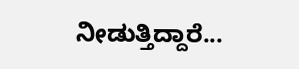ನೀಡುತ್ತಿದ್ದಾರೆ...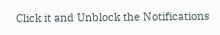Click it and Unblock the Notifications